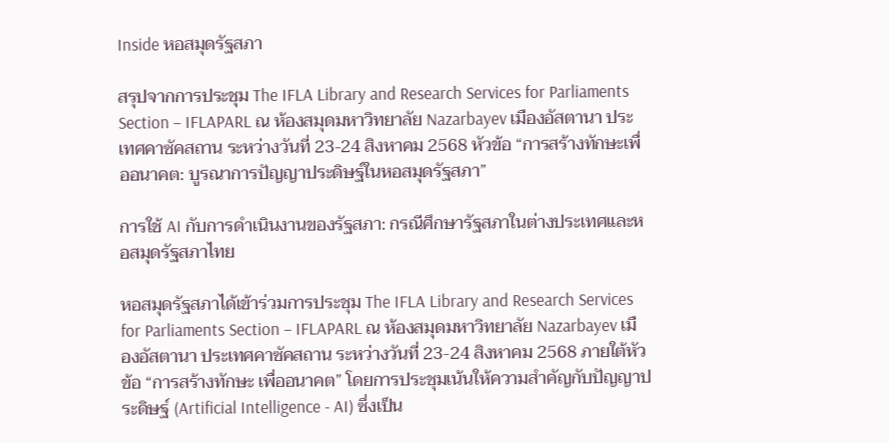Inside หอสมุดรัฐสภา

สรุปจากการประชุม The IFLA Library and Research Services for Parliaments Section – IFLAPARL ณ ห้องสมุดมหาวิทยาลัย Nazarbayev เมืองอัสตานา ประเทศคาซัคสถาน ระหว่างวันที่ 23-24 สิงหาคม 2568 หัวข้อ “การสร้างทักษะเพื่ออนาคต: บูรณาการปัญญาประดิษฐ์ในหอสมุดรัฐสภา”

การใช้ AI กับการดำเนินงานของรัฐสภา: กรณีศึกษารัฐสภาในต่างประเทศและหอสมุดรัฐสภาไทย

หอสมุดรัฐสภาได้เข้าร่วมการประชุม The IFLA Library and Research Services for Parliaments Section – IFLAPARL ณ ห้องสมุดมหาวิทยาลัย Nazarbayev เมืองอัสตานา ประเทศคาซัคสถาน ระหว่างวันที่ 23-24 สิงหาคม 2568 ภายใต้หัวข้อ “การสร้างทักษะ เพื่ออนาคต” โดยการประชุมเน้นให้ความสำคัญกับปัญญาประดิษฐ์ (Artificial Intelligence - AI) ซึ่งเป็น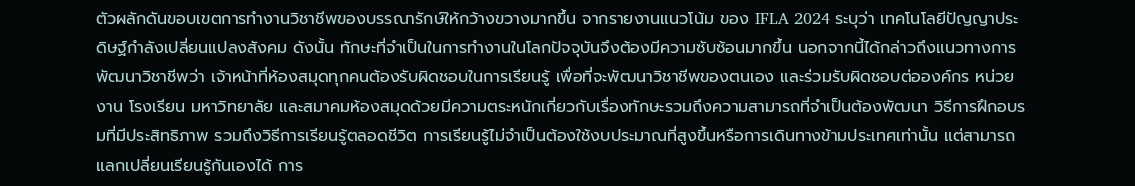ตัวผลักดันขอบเขตการทำงานวิชาชีพของบรรณารักษ์ให้กว้างขวางมากขึ้น จากรายงานแนวโน้ม ของ IFLA 2024 ระบุว่า เทคโนโลยีปัญญาประดิษฐ์กำลังเปลี่ยนแปลงสังคม ดังนั้น ทักษะที่จำเป็นในการทำงานในโลกปัจจุบันจึงต้องมีความซับซ้อนมากขึ้น นอกจากนี้ได้กล่าวถึงแนวทางการพัฒนาวิชาชีพว่า เจ้าหน้าที่ห้องสมุดทุกคนต้องรับผิดชอบในการเรียนรู้ เพื่อที่จะพัฒนาวิชาชีพของตนเอง และร่วมรับผิดชอบต่อองค์กร หน่วยงาน โรงเรียน มหาวิทยาลัย และสมาคมห้องสมุดด้วยมีความตระหนักเกี่ยวกับเรื่องทักษะรวมถึงความสามารถที่จำเป็นต้องพัฒนา วิธีการฝึกอบรมที่มีประสิทธิภาพ รวมถึงวิธีการเรียนรู้ตลอดชีวิต การเรียนรู้ไม่จำเป็นต้องใช้งบประมาณที่สูงขึ้นหรือการเดินทางข้ามประเทศเท่านั้น แต่สามารถแลกเปลี่ยนเรียนรู้กันเองได้ การ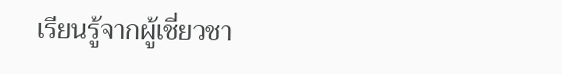เรียนรู้จากผู้เชี่ยวชา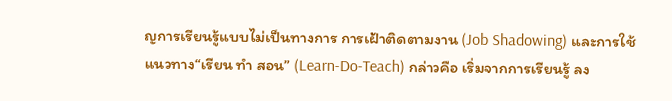ญการเรียนรู้แบบไม่เป็นทางการ การเฝ้าติดตามงาน (Job Shadowing) และการใช้แนวทาง“เรียน ทำ สอน” (Learn-Do-Teach) กล่าวคือ เริ่มจากการเรียนรู้ ลง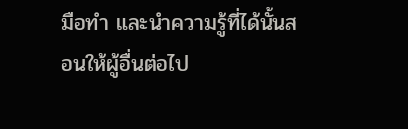มือทำ และนำความรู้ที่ได้นั้นสอนให้ผู้อื่นต่อไป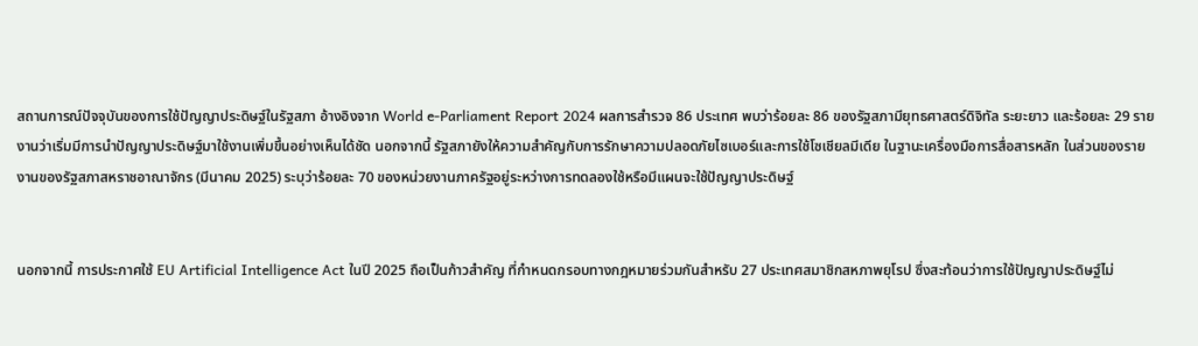สถานการณ์ปัจจุบันของการใช้ปัญญาประดิษฐ์ในรัฐสภา อ้างอิงจาก World e-Parliament Report 2024 ผลการสำรวจ 86 ประเทศ พบว่าร้อยละ 86 ของรัฐสภามียุทธศาสตร์ดิจิทัล ระยะยาว และร้อยละ 29 รายงานว่าเริ่มมีการนำปัญญาประดิษฐ์มาใช้งานเพิ่มขึ้นอย่างเห็นได้ชัด นอกจากนี้ รัฐสภายังให้ความสำคัญกับการรักษาความปลอดภัยไซเบอร์และการใช้โซเชียลมีเดีย ในฐานะเครื่องมือการสื่อสารหลัก ในส่วนของรายงานของรัฐสภาสหราชอาณาจักร (มีนาคม 2025) ระบุว่าร้อยละ 70 ของหน่วยงานภาครัฐอยู่ระหว่างการทดลองใช้หรือมีแผนจะใช้ปัญญาประดิษฐ์


นอกจากนี้ การประกาศใช้ EU Artificial Intelligence Act ในปี 2025 ถือเป็นก้าวสำคัญ ที่กำหนดกรอบทางกฎหมายร่วมกันสำหรับ 27 ประเทศสมาชิกสหภาพยุโรป ซึ่งสะท้อนว่าการใช้ปัญญาประดิษฐ์ไม่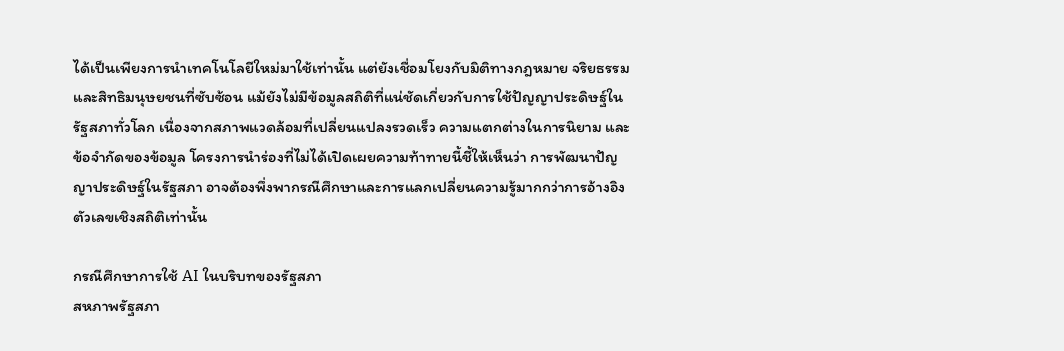ได้เป็นเพียงการนำเทคโนโลยีใหม่มาใช้เท่านั้น แต่ยังเชื่อมโยงกับมิติทางกฎหมาย จริยธรรม และสิทธิมนุษยชนที่ซับซ้อน แม้ยังไม่มีข้อมูลสถิติที่แน่ชัดเกี่ยวกับการใช้ปัญญาประดิษฐ์ในรัฐสภาทั่วโลก เนื่องจากสภาพแวดล้อมที่เปลี่ยนแปลงรวดเร็ว ความแตกต่างในการนิยาม และข้อจำกัดของข้อมูล โครงการนำร่องที่ไม่ได้เปิดเผยความท้าทายนี้ชี้ให้เห็นว่า การพัฒนาปัญญาประดิษฐ์ในรัฐสภา อาจต้องพึ่งพากรณีศึกษาและการแลกเปลี่ยนความรู้มากกว่าการอ้างอิงตัวเลขเชิงสถิติเท่านั้น

กรณีศึกษาการใช้ AI ในบริบทของรัฐสภา
สหภาพรัฐสภา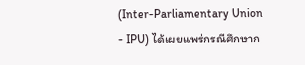(Inter-Parliamentary Union - IPU) ได้เผยแพร่กรณีศึกษาก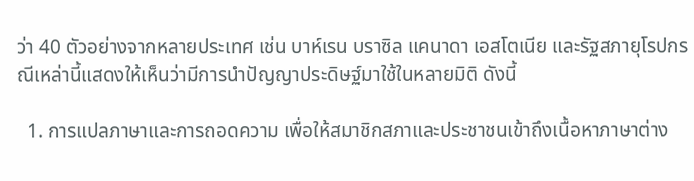ว่า 40 ตัวอย่างจากหลายประเทศ เช่น บาห์เรน บราซิล แคนาดา เอสโตเนีย และรัฐสภายุโรปกรณีเหล่านี้แสดงให้เห็นว่ามีการนำปัญญาประดิษฐ์มาใช้ในหลายมิติ ดังนี้

  1. การแปลภาษาและการถอดความ เพื่อให้สมาชิกสภาและประชาชนเข้าถึงเนื้อหาภาษาต่าง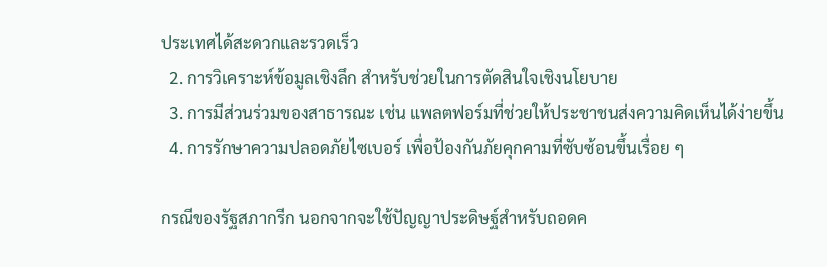ประเทศได้สะดวกและรวดเร็ว
  2. การวิเคราะห์ข้อมูลเชิงลึก สำหรับช่วยในการตัดสินใจเชิงนโยบาย
  3. การมีส่วนร่วมของสาธารณะ เช่น แพลตฟอร์มที่ช่วยให้ประชาชนส่งความคิดเห็นได้ง่ายขึ้น
  4. การรักษาความปลอดภัยไซเบอร์ เพื่อป้องกันภัยคุกคามที่ซับซ้อนขึ้นเรื่อย ๆ

กรณีของรัฐสภากรีก นอกจากจะใช้ปัญญาประดิษฐ์สำหรับถอดค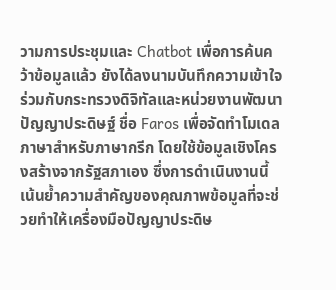วามการประชุมและ Chatbot เพื่อการค้นคว้าข้อมูลแล้ว ยังได้ลงนามบันทึกความเข้าใจ ร่วมกับกระทรวงดิจิทัลและหน่วยงานพัฒนาปัญญาประดิษฐ์ ชื่อ Faros เพื่อจัดทำโมเดลภาษาสำหรับภาษากรีก โดยใช้ข้อมูลเชิงโครงสร้างจากรัฐสภาเอง ซึ่งการดำเนินงานนี้เน้นย้ำความสำคัญของคุณภาพข้อมูลที่จะช่วยทำให้เครื่องมือปัญญาประดิษ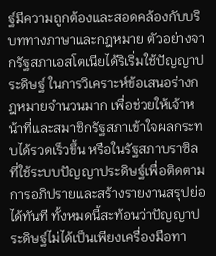ฐ์มีความถูกต้องและสอดคล้องกับบริบททางภาษาและกฎหมาย ตัวอย่างจากรัฐสภาเอสโตเนียได้ริเริ่มใช้ปัญญาประดิษฐ์ ในการวิเคราะห์ข้อเสนอร่างกฎหมายจำนวนมาก เพื่อช่วยให้เจ้าหน้าที่และสมาชิกรัฐสภาเข้าใจผลกระทบได้รวดเร็วขึ้น หรือในรัฐสภาบราซิลที่ใช้ระบบปัญญาประดิษฐ์เพื่อติดตามการอภิปรายและสร้างรายงานสรุปย่อได้ทันที ทั้งหมดนี้สะท้อนว่าปัญญาประดิษฐ์ไม่ได้เป็นเพียงเครื่องมือทา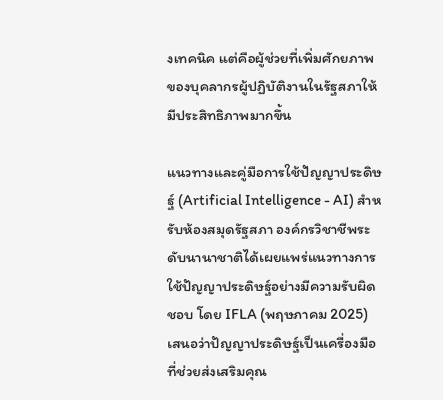งเทคนิค แต่คือผู้ช่วยที่เพิ่มศักยภาพของบุคลากรผู้ปฏิบัติงานในรัฐสภาให้มีประสิทธิภาพมากขึ้น

แนวทางและคู่มือการใช้ปัญญาประดิษฐ์ (Artificial Intelligence - AI) สำหรับห้องสมุดรัฐสภา องค์กรวิชาชีพระดับนานาชาติได้เผยแพร่แนวทางการใช้ปัญญาประดิษฐ์อย่างมีความรับผิดชอบ โดย IFLA (พฤษภาคม 2025) เสนอว่าปัญญาประดิษฐ์เป็นเครื่องมือที่ช่วยส่งเสริมคุณ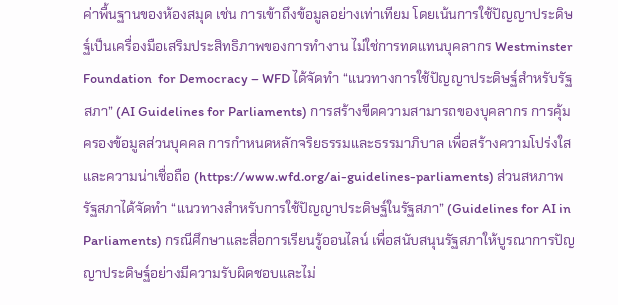ค่าพื้นฐานของห้องสมุด เช่น การเข้าถึงข้อมูลอย่างเท่าเทียม โดยเน้นการใช้ปัญญาประดิษฐ์เป็นเครื่องมือเสริมประสิทธิภาพของการทำงาน ไม่ใช่การทดแทนบุคลากร Westminster Foundation  for Democracy – WFD ได้จัดทำ “แนวทางการใช้ปัญญาประดิษฐ์สำหรับรัฐสภา” (AI Guidelines for Parliaments) การสร้างขีดความสามารถของบุคลากร การคุ้มครองข้อมูลส่วนบุคคล การกำหนดหลักจริยธรรมและธรรมาภิบาล เพื่อสร้างความโปร่งใสและความน่าเชื่อถือ (https://www.wfd.org/ai-guidelines-parliaments) ส่วนสหภาพรัฐสภาได้จัดทำ “แนวทางสำหรับการใช้ปัญญาประดิษฐ์ในรัฐสภา” (Guidelines for AI in Parliaments) กรณีศึกษาและสื่อการเรียนรู้ออนไลน์ เพื่อสนับสนุนรัฐสภาให้บูรณาการปัญญาประดิษฐ์อย่างมีความรับผิดชอบและไม่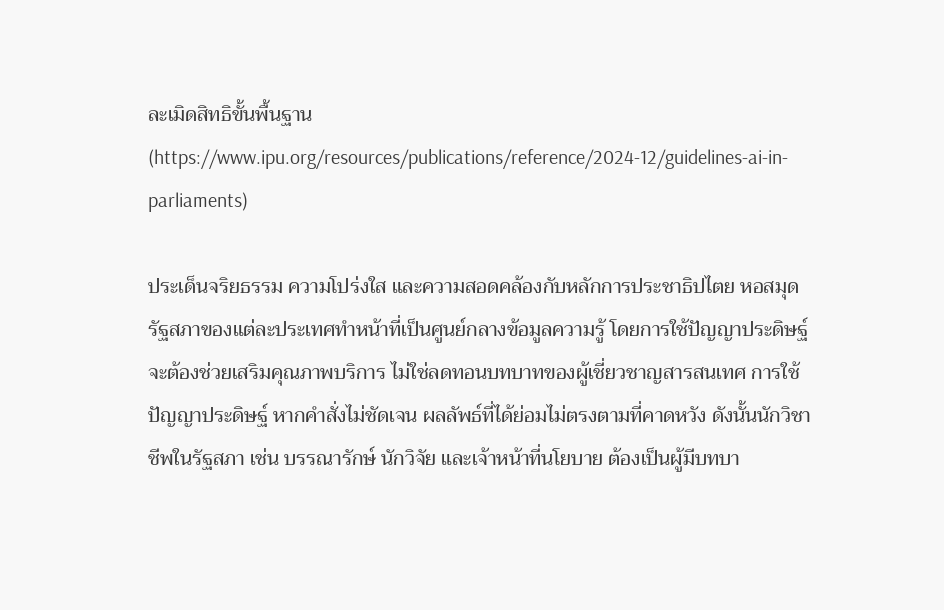ละเมิดสิทธิขั้นพื้นฐาน (https://www.ipu.org/resources/publications/reference/2024-12/guidelines-ai-in-parliaments)

ประเด็นจริยธรรม ความโปร่งใส และความสอดคล้องกับหลักการประชาธิปไตย หอสมุดรัฐสภาของแต่ละประเทศทำหน้าที่เป็นศูนย์กลางข้อมูลความรู้ โดยการใช้ปัญญาประดิษฐ์จะต้องช่วยเสริมคุณภาพบริการ ไม่ใช่ลดทอนบทบาทของผู้เชี่ยวชาญสารสนเทศ การใช้ปัญญาประดิษฐ์ หากคำสั่งไม่ชัดเจน ผลลัพธ์ที่ได้ย่อมไม่ตรงตามที่คาดหวัง ดังนั้นนักวิชาชีพในรัฐสภา เช่น บรรณารักษ์ นักวิจัย และเจ้าหน้าที่นโยบาย ต้องเป็นผู้มีบทบา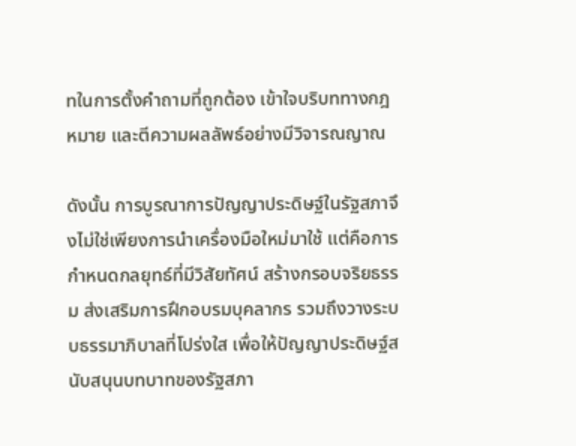ทในการตั้งคำถามที่ถูกต้อง เข้าใจบริบททางกฎหมาย และตีความผลลัพธ์อย่างมีวิจารณญาณ

ดังนั้น การบูรณาการปัญญาประดิษฐ์ในรัฐสภาจึงไม่ใช่เพียงการนำเครื่องมือใหม่มาใช้ แต่คือการกำหนดกลยุทธ์ที่มีวิสัยทัศน์ สร้างกรอบจริยธรรม ส่งเสริมการฝึกอบรมบุคลากร รวมถึงวางระบบธรรมาภิบาลที่โปร่งใส เพื่อให้ปัญญาประดิษฐ์สนับสนุนบทบาทของรัฐสภา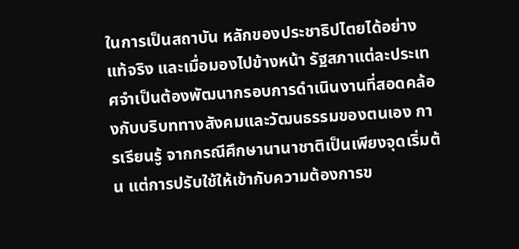ในการเป็นสถาบัน หลักของประชาธิปไตยได้อย่างแท้จริง และเมื่อมองไปข้างหน้า รัฐสภาแต่ละประเทศจำเป็นต้องพัฒนากรอบการดำเนินงานที่สอดคล้องกับบริบททางสังคมและวัฒนธรรมของตนเอง การเรียนรู้ จากกรณีศึกษานานาชาติเป็นเพียงจุดเริ่มต้น แต่การปรับใช้ให้เข้ากับความต้องการข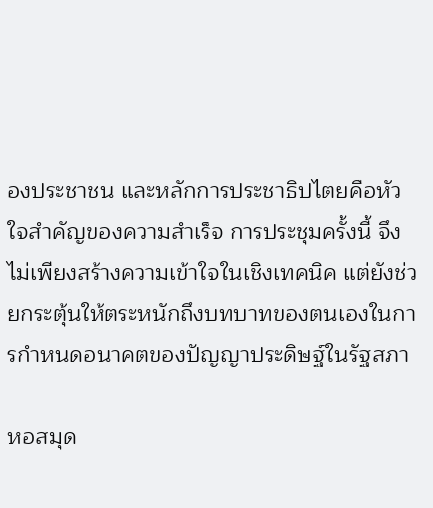องประชาชน และหลักการประชาธิปไตยคือหัวใจสำคัญของความสำเร็จ การประชุมครั้งนี้ จึงไม่เพียงสร้างความเข้าใจในเชิงเทคนิค แต่ยังช่วยกระตุ้นให้ตระหนักถึงบทบาทของตนเองในการกำหนดอนาคตของปัญญาประดิษฐ์ในรัฐสภา

หอสมุด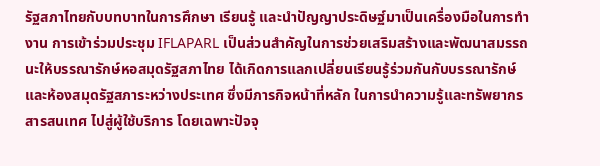รัฐสภาไทยกับบทบาทในการศึกษา เรียนรู้ และนำปัญญาประดิษฐ์มาเป็นเครื่องมือในการทำงาน การเข้าร่วมประชุม IFLAPARL เป็นส่วนสำคัญในการช่วยเสริมสร้างและพัฒนาสมรรถนะให้บรรณารักษ์หอสมุดรัฐสภาไทย ได้เกิดการแลกเปลี่ยนเรียนรู้ร่วมกันกับบรรณารักษ์และห้องสมุดรัฐสภาระหว่างประเทศ ซึ่งมีภารกิจหน้าที่หลัก ในการนำความรู้และทรัพยากรสารสนเทศ ไปสู่ผู้ใช้บริการ โดยเฉพาะปัจจุ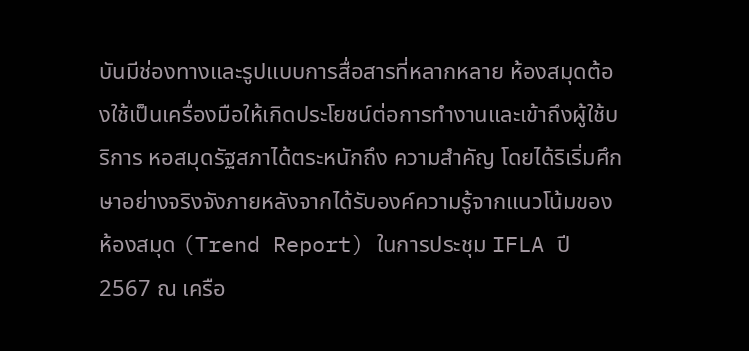บันมีช่องทางและรูปแบบการสื่อสารที่หลากหลาย ห้องสมุดต้องใช้เป็นเครื่องมือให้เกิดประโยชน์ต่อการทำงานและเข้าถึงผู้ใช้บริการ หอสมุดรัฐสภาได้ตระหนักถึง ความสำคัญ โดยได้ริเริ่มศึกษาอย่างจริงจังภายหลังจากได้รับองค์ความรู้จากแนวโน้มของห้องสมุด (Trend Report) ในการประชุม IFLA ปี 2567 ณ เครือ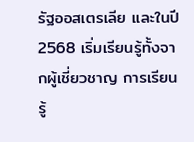รัฐออสเตรเลีย และในปี 2568 เริ่มเรียนรู้ทั้งจากผู้เชี่ยวชาญ การเรียนรู้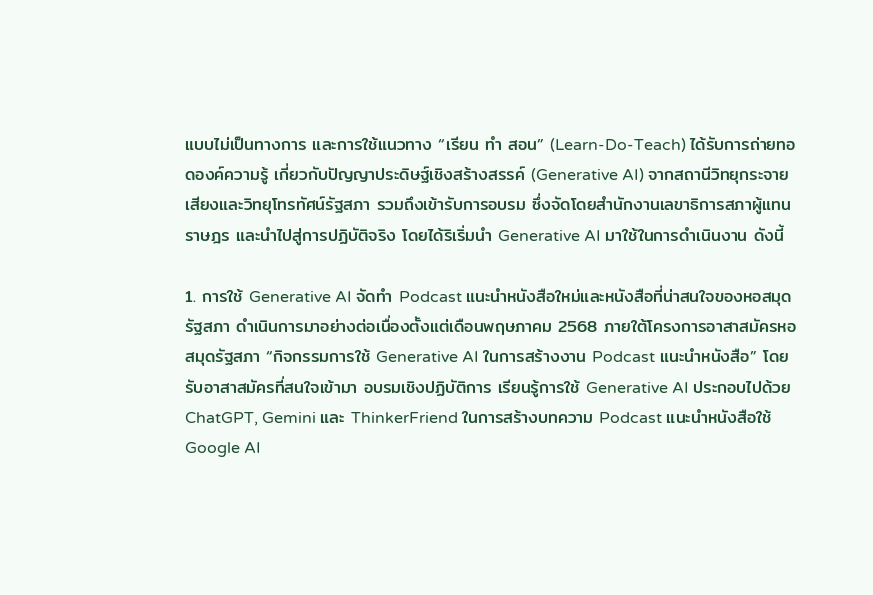แบบไม่เป็นทางการ และการใช้แนวทาง “เรียน ทำ สอน” (Learn-Do-Teach) ได้รับการถ่ายทอดองค์ความรู้ เกี่ยวกับปัญญาประดิษฐ์เชิงสร้างสรรค์ (Generative AI) จากสถานีวิทยุกระจายเสียงและวิทยุโทรทัศน์รัฐสภา รวมถึงเข้ารับการอบรม ซึ่งจัดโดยสำนักงานเลขาธิการสภาผู้แทนราษฎร และนำไปสู่การปฏิบัติจริง โดยได้ริเริ่มนำ Generative AI มาใช้ในการดำเนินงาน ดังนี้

1. การใช้ Generative AI จัดทำ Podcast แนะนำหนังสือใหม่และหนังสือที่น่าสนใจของหอสมุดรัฐสภา ดำเนินการมาอย่างต่อเนื่องตั้งแต่เดือนพฤษภาคม 2568 ภายใต้โครงการอาสาสมัครหอสมุดรัฐสภา “กิจกรรมการใช้ Generative AI ในการสร้างงาน Podcast แนะนำหนังสือ” โดยรับอาสาสมัครที่สนใจเข้ามา อบรมเชิงปฏิบัติการ เรียนรู้การใช้ Generative AI ประกอบไปด้วย ChatGPT, Gemini และ ThinkerFriend ในการสร้างบทความ Podcast แนะนำหนังสือใช้ Google AI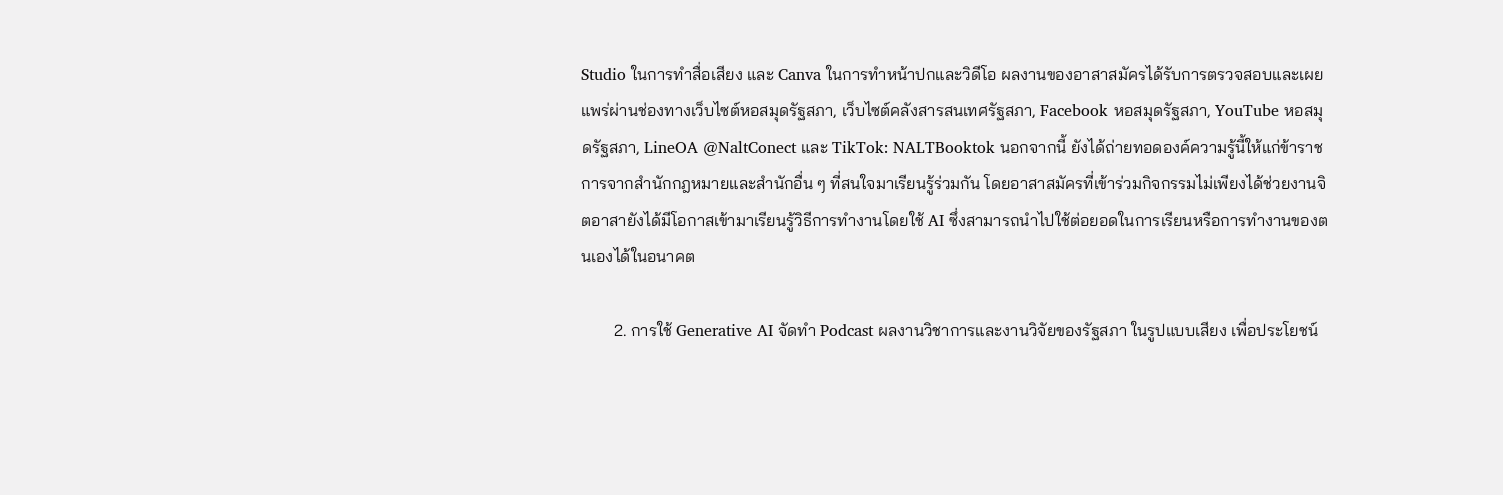Studio ในการทำสื่อเสียง และ Canva ในการทำหน้าปกและวิดีโอ ผลงานของอาสาสมัครได้รับการตรวจสอบและเผยแพร่ผ่านช่องทางเว็บไซต์หอสมุดรัฐสภา, เว็บไซต์คลังสารสนเทศรัฐสภา, Facebook หอสมุดรัฐสภา, YouTube หอสมุดรัฐสภา, LineOA @NaltConect และ TikTok: NALTBooktok นอกจากนี้ ยังได้ถ่ายทอดองค์ความรู้นี้ให้แก่ข้าราชการจากสำนักกฎหมายและสำนักอื่น ๆ ที่สนใจมาเรียนรู้ร่วมกัน โดยอาสาสมัครที่เข้าร่วมกิจกรรมไม่เพียงได้ช่วยงานจิตอาสายังได้มีโอกาสเข้ามาเรียนรู้วิธีการทำงานโดยใช้ AI ซึ่งสามารถนำไปใช้ต่อยอดในการเรียนหรือการทำงานของตนเองได้ในอนาคต

        2. การใช้ Generative AI จัดทำ Podcast ผลงานวิชาการและงานวิจัยของรัฐสภา ในรูปแบบเสียง เพื่อประโยชน์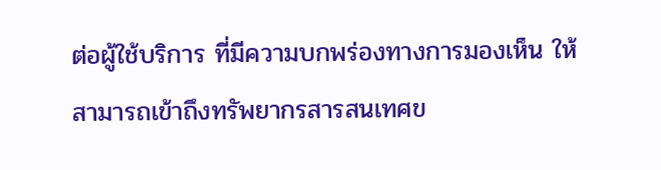ต่อผู้ใช้บริการ ที่มีความบกพร่องทางการมองเห็น ให้สามารถเข้าถึงทรัพยากรสารสนเทศข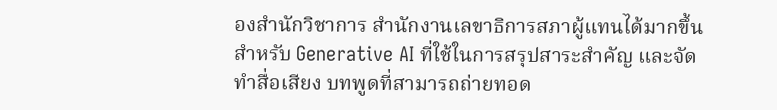องสำนักวิชาการ สำนักงานเลขาธิการสภาผู้แทนได้มากขึ้น สำหรับ Generative AI ที่ใช้ในการสรุปสาระสำคัญ และจัดทำสื่อเสียง บทพูดที่สามารถถ่ายทอด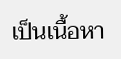เป็นเนื้อหา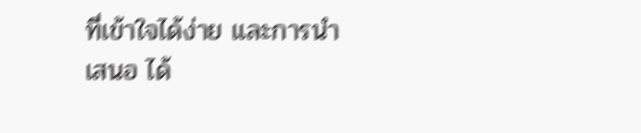ที่เข้าใจได้ง่าย และการนำเสนอ ได้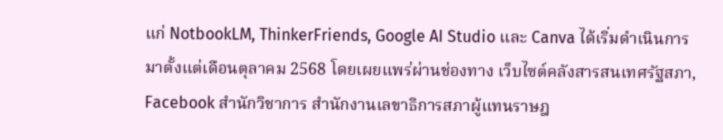แก่ NotbookLM, ThinkerFriends, Google AI Studio และ Canva ได้เริ่มดำเนินการมาตั้งแต่เดือนตุลาคม 2568 โดยเผยแพร่ผ่านช่องทาง เว็บไซต์คลังสารสนเทศรัฐสภา, Facebook สำนักวิชาการ สำนักงานเลขาธิการสภาผู้แทนราษฎ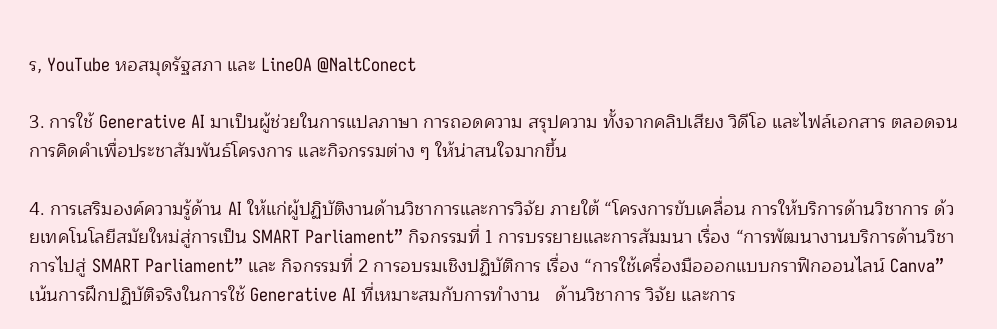ร, YouTube หอสมุดรัฐสภา และ LineOA @NaltConect

3. การใช้ Generative AI มาเป็นผู้ช่วยในการแปลภาษา การถอดความ สรุปความ ทั้งจากคลิปเสียง วิดีโอ และไฟล์เอกสาร ตลอดจนการคิดคำเพื่อประชาสัมพันธ์โครงการ และกิจกรรมต่าง ๆ ให้น่าสนใจมากขึ้น

4. การเสริมองค์ความรู้ด้าน AI ให้แก่ผู้ปฏิบัติงานด้านวิชาการและการวิจัย ภายใต้ “โครงการขับเคลื่อน การให้บริการด้านวิชาการ ด้วยเทคโนโลยีสมัยใหม่สู่การเป็น SMART Parliament” กิจกรรมที่ 1 การบรรยายและการสัมมนา เรื่อง “การพัฒนางานบริการด้านวิชาการไปสู่ SMART Parliament” และ กิจกรรมที่ 2 การอบรมเชิงปฏิบัติการ เรื่อง “การใช้เครื่องมือออกแบบกราฟิกออนไลน์ Canva” เน้นการฝึกปฏิบัติจริงในการใช้ Generative AI ที่เหมาะสมกับการทำงาน   ด้านวิชาการ วิจัย และการ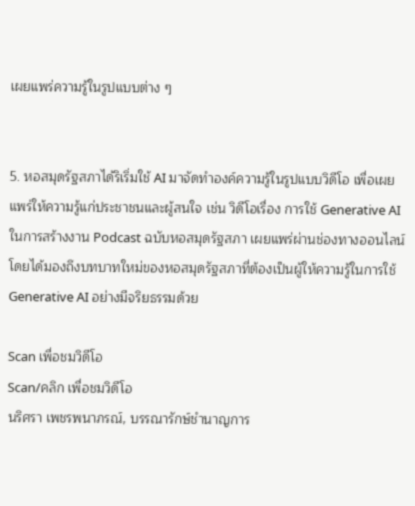เผยแพร่ความรู้ในรูปแบบต่าง ๆ


5. หอสมุดรัฐสภาได้ริเริ่มใช้ AI มาจัดทำองค์ความรู้ในรูปแบบวิดีโอ เพื่อเผยแพร่ให้ความรู้แก่ประชาชนและผู้สนใจ เช่น วิดีโอเรื่อง การใช้ Generative AI ในการสร้างงาน Podcast ฉบับหอสมุดรัฐสภา เผยแพร่ผ่านช่องทางออนไลน์ โดยได้มองถึงบทบาทใหม่ของหอสมุดรัฐสภาที่ต้องเป็นผู้ให้ความรู้ในการใช้ Generative AI อย่างมีจริยธรรมด้วย

Scan เพื่อชมวิดีโอ
Scan/คลิก เพื่อชมวิดีโอ
นริศรา เพชรพนาภรณ์, บรรณารักษ์ชำนาญการ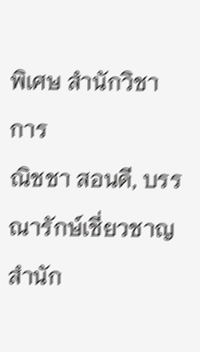พิเศษ สำนักวิชาการ
ณิชชา สอนดี, บรรณารักษ์เชี่ยวชาญ สำนัก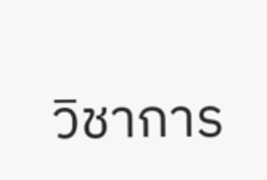วิชาการ